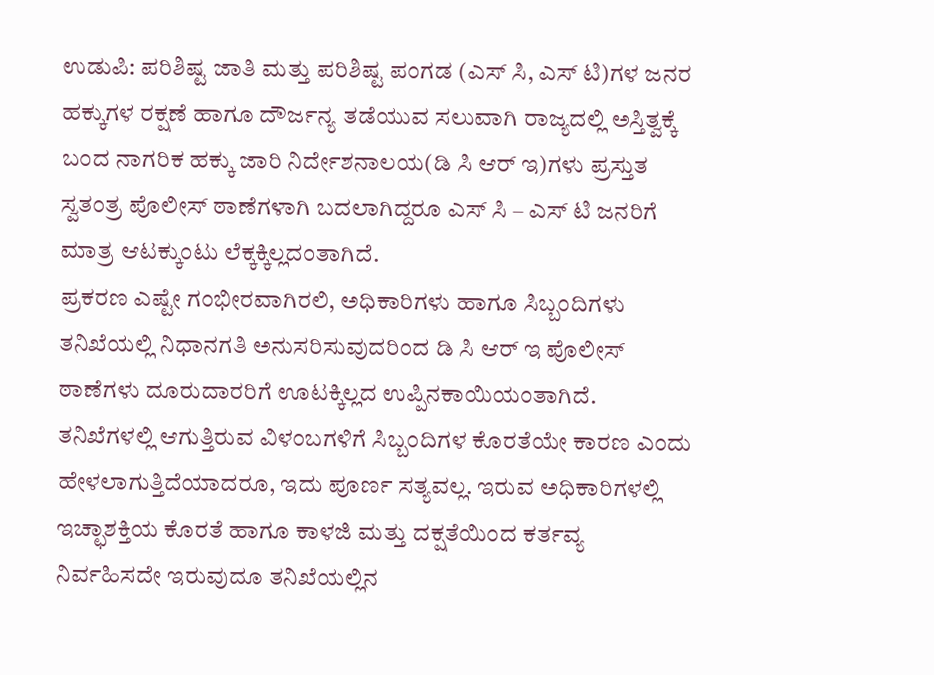ಉಡುಪಿ: ಪರಿಶಿಷ್ಟ ಜಾತಿ ಮತ್ತು ಪರಿಶಿಷ್ಟ ಪಂಗಡ (ಎಸ್ ಸಿ, ಎಸ್ ಟಿ)ಗಳ ಜನರ ಹಕ್ಕುಗಳ ರಕ್ಷಣೆ ಹಾಗೂ ದೌರ್ಜನ್ಯ ತಡೆಯುವ ಸಲುವಾಗಿ ರಾಜ್ಯದಲ್ಲಿ ಅಸ್ತಿತ್ವಕ್ಕೆ ಬಂದ ನಾಗರಿಕ ಹಕ್ಕು ಜಾರಿ ನಿರ್ದೇಶನಾಲಯ(ಡಿ ಸಿ ಆರ್ ಇ)ಗಳು ಪ್ರಸ್ತುತ ಸ್ವತಂತ್ರ ಪೊಲೀಸ್ ಠಾಣೆಗಳಾಗಿ ಬದಲಾಗಿದ್ದರೂ ಎಸ್ ಸಿ – ಎಸ್ ಟಿ ಜನರಿಗೆ ಮಾತ್ರ ಆಟಕ್ಕುಂಟು ಲೆಕ್ಕಕ್ಕಿಲ್ಲದಂತಾಗಿದೆ.
ಪ್ರಕರಣ ಎಷ್ಟೇ ಗಂಭೀರವಾಗಿರಲಿ, ಅಧಿಕಾರಿಗಳು ಹಾಗೂ ಸಿಬ್ಬಂದಿಗಳು
ತನಿಖೆಯಲ್ಲಿ ನಿಧಾನಗತಿ ಅನುಸರಿಸುವುದರಿಂದ ಡಿ ಸಿ ಆರ್ ಇ ಪೊಲೀಸ್ ಠಾಣೆಗಳು ದೂರುದಾರರಿಗೆ ಊಟಕ್ಕಿಲ್ಲದ ಉಪ್ಪಿನಕಾಯಿಯಂತಾಗಿದೆ.
ತನಿಖೆಗಳಲ್ಲಿ ಆಗುತ್ತಿರುವ ವಿಳಂಬಗಳಿಗೆ ಸಿಬ್ಬಂದಿಗಳ ಕೊರತೆಯೇ ಕಾರಣ ಎಂದು ಹೇಳಲಾಗುತ್ತಿದೆಯಾದರೂ, ಇದು ಪೂರ್ಣ ಸತ್ಯವಲ್ಲ. ಇರುವ ಅಧಿಕಾರಿಗಳಲ್ಲಿ ಇಚ್ಛಾಶಕ್ತಿಯ ಕೊರತೆ ಹಾಗೂ ಕಾಳಜಿ ಮತ್ತು ದಕ್ಷತೆಯಿಂದ ಕರ್ತವ್ಯ ನಿರ್ವಹಿಸದೇ ಇರುವುದೂ ತನಿಖೆಯಲ್ಲಿನ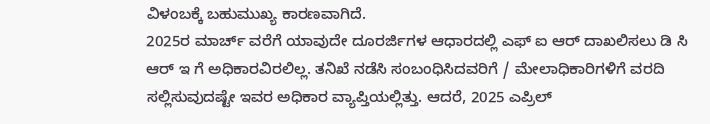ವಿಳಂಬಕ್ಕೆ ಬಹುಮುಖ್ಯ ಕಾರಣವಾಗಿದೆ.
2025ರ ಮಾರ್ಚ್ ವರೆಗೆ ಯಾವುದೇ ದೂರರ್ಜಿಗಳ ಆಧಾರದಲ್ಲಿ ಎಫ್ ಐ ಆರ್ ದಾಖಲಿಸಲು ಡಿ ಸಿ ಆರ್ ಇ ಗೆ ಅಧಿಕಾರವಿರಲಿಲ್ಲ. ತನಿಖೆ ನಡೆಸಿ ಸಂಬಂಧಿಸಿದವರಿಗೆ / ಮೇಲಾಧಿಕಾರಿಗಳಿಗೆ ವರದಿ ಸಲ್ಲಿಸುವುದಷ್ಟೇ ಇವರ ಅಧಿಕಾರ ವ್ಯಾಪ್ತಿಯಲ್ಲಿತ್ತು. ಆದರೆ, 2025 ಎಪ್ರಿಲ್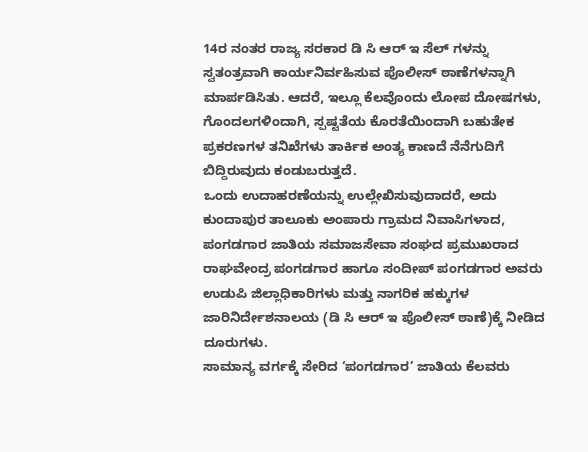14ರ ನಂತರ ರಾಜ್ಯ ಸರಕಾರ ಡಿ ಸಿ ಆರ್ ಇ ಸೆಲ್ ಗಳನ್ನು ಸ್ವತಂತ್ರವಾಗಿ ಕಾರ್ಯನಿರ್ವಹಿಸುವ ಪೊಲೀಸ್ ಠಾಣೆಗಳನ್ನಾಗಿ ಮಾರ್ಪಡಿಸಿತು. ಆದರೆ, ಇಲ್ಲೂ ಕೆಲವೊಂದು ಲೋಪ ದೋಷಗಳು, ಗೊಂದಲಗಳಿಂದಾಗಿ, ಸ್ಪಷ್ಟತೆಯ ಕೊರತೆಯಿಂದಾಗಿ ಬಹುತೇಕ ಪ್ರಕರಣಗಳ ತನಿಖೆಗಳು ತಾರ್ಕಿಕ ಅಂತ್ಯ ಕಾಣದೆ ನೆನೆಗುದಿಗೆ ಬಿದ್ದಿರುವುದು ಕಂಡುಬರುತ್ತದೆ.
ಒಂದು ಉದಾಹರಣೆಯನ್ನು ಉಲ್ಲೇಖಿಸುವುದಾದರೆ, ಅದು ಕುಂದಾಪುರ ತಾಲೂಕು ಅಂಪಾರು ಗ್ರಾಮದ ನಿವಾಸಿಗಳಾದ, ಪಂಗಡಗಾರ ಜಾತಿಯ ಸಮಾಜಸೇವಾ ಸಂಘದ ಪ್ರಮುಖರಾದ ರಾಘವೇಂದ್ರ ಪಂಗಡಗಾರ ಹಾಗೂ ಸಂದೀಪ್ ಪಂಗಡಗಾರ ಅವರು ಉಡುಪಿ ಜಿಲ್ಲಾಧಿಕಾರಿಗಳು ಮತ್ತು ನಾಗರಿಕ ಹಕ್ಕುಗಳ ಜಾರಿನಿರ್ದೇಶನಾಲಯ (ಡಿ ಸಿ ಆರ್ ಇ ಪೊಲೀಸ್ ಠಾಣೆ)ಕ್ಕೆ ನೀಡಿದ ದೂರುಗಳು.
ಸಾಮಾನ್ಯ ವರ್ಗಕ್ಕೆ ಸೇರಿದ ‘ಪಂಗಡಗಾರ’ ಜಾತಿಯ ಕೆಲವರು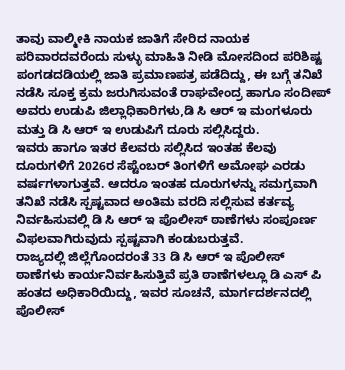ತಾವು ವಾಲ್ಮೀಕಿ ನಾಯಕ ಜಾತಿಗೆ ಸೇರಿದ ನಾಯಕ ಪರಿವಾರದವರೆಂದು ಸುಳ್ಳು ಮಾಹಿತಿ ನೀಡಿ ಮೋಸದಿಂದ ಪರಿಶಿಷ್ಟ ಪಂಗಡದಡಿಯಲ್ಲಿ ಜಾತಿ ಪ್ರಮಾಣಪತ್ರ ಪಡೆದಿದ್ದು, ಈ ಬಗ್ಗೆ ತನಿಖೆ ನಡೆಸಿ ಸೂಕ್ತ ಕ್ರಮ ಜರುಗಿಸುವಂತೆ ರಾಘವೇಂದ್ರ ಹಾಗೂ ಸಂದೀಪ್ ಅವರು ಉಡುಪಿ ಜಿಲ್ಲಾಧಿಕಾರಿಗಳು,ಡಿ ಸಿ ಆರ್ ಇ ಮಂಗಳೂರು ಮತ್ತು ಡಿ ಸಿ ಆರ್ ಇ ಉಡುಪಿಗೆ ದೂರು ಸಲ್ಲಿಸಿದ್ದರು.
ಇವರು ಹಾಗೂ ಇತರ ಕೆಲವರು ಸಲ್ಲಿಸಿದ ಇಂತಹ ಕೆಲವು ದೂರುಗಳಿಗೆ 2026ರ ಸೆಪ್ಟೆಂಬರ್ ತಿಂಗಳಿಗೆ ಅಮೋಘ ಎರಡು ವರ್ಷಗಳಾಗುತ್ತವೆ. ಆದರೂ ಇಂತಹ ದೂರುಗಳನ್ನು ಸಮಗ್ರವಾಗಿ ತನಿಖೆ ನಡೆಸಿ ಸ್ಪಷ್ಟವಾದ ಅಂತಿಮ ವರದಿ ಸಲ್ಲಿಸುವ ಕರ್ತವ್ಯ ನಿರ್ವಹಿಸುವಲ್ಲಿ ಡಿ ಸಿ ಆರ್ ಇ ಪೊಲೀಸ್ ಠಾಣೆಗಳು ಸಂಪೂರ್ಣ ವಿಫಲವಾಗಿರುವುದು ಸ್ಪಷ್ಟವಾಗಿ ಕಂಡುಬರುತ್ತವೆ.
ರಾಜ್ಯದಲ್ಲಿ ಜಿಲ್ಲೆಗೊಂದರಂತೆ 33 ಡಿ ಸಿ ಆರ್ ಇ ಪೊಲೀಸ್ ಠಾಣೆಗಳು ಕಾರ್ಯನಿರ್ವಹಿಸುತ್ತಿವೆ ಪ್ರತಿ ಠಾಣೆಗಳಲ್ಲೂ ಡಿ ಎಸ್ ಪಿ ಹಂತದ ಅಧಿಕಾರಿಯಿದ್ದು, ಇವರ ಸೂಚನೆ, ಮಾರ್ಗದರ್ಶನದಲ್ಲಿ ಪೊಲೀಸ್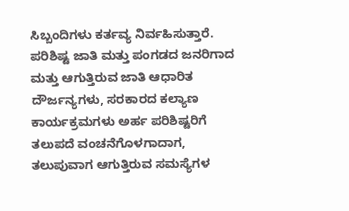ಸಿಬ್ಬಂದಿಗಳು ಕರ್ತವ್ಯ ನಿರ್ವಹಿಸುತ್ತಾರೆ.
ಪರಿಶಿಷ್ಟ ಜಾತಿ ಮತ್ತು ಪಂಗಡದ ಜನರಿಗಾದ ಮತ್ತು ಆಗುತ್ತಿರುವ ಜಾತಿ ಆಧಾರಿತ ದೌರ್ಜನ್ಯಗಳು, ಸರಕಾರದ ಕಲ್ಯಾಣ ಕಾರ್ಯಕ್ರಮಗಳು ಅರ್ಹ ಪರಿಶಿಷ್ಟರಿಗೆ ತಲುಪದೆ ವಂಚನೆಗೊಳಗಾದಾಗ, ತಲುಪುವಾಗ ಆಗುತ್ತಿರುವ ಸಮಸ್ಯೆಗಳ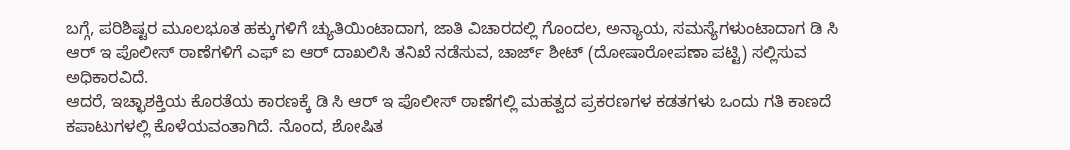ಬಗ್ಗೆ, ಪರಿಶಿಷ್ಟರ ಮೂಲಭೂತ ಹಕ್ಕುಗಳಿಗೆ ಚ್ಯುತಿಯಿಂಟಾದಾಗ, ಜಾತಿ ವಿಚಾರದಲ್ಲಿ ಗೊಂದಲ, ಅನ್ಯಾಯ, ಸಮಸ್ಯೆಗಳುಂಟಾದಾಗ ಡಿ ಸಿ ಆರ್ ಇ ಪೊಲೀಸ್ ಠಾಣೆಗಳಿಗೆ ಎಫ್ ಐ ಆರ್ ದಾಖಲಿಸಿ ತನಿಖೆ ನಡೆಸುವ, ಚಾರ್ಜ್ ಶೀಟ್ (ದೋಷಾರೋಪಣಾ ಪಟ್ಟಿ) ಸಲ್ಲಿಸುವ ಅಧಿಕಾರವಿದೆ.
ಆದರೆ, ಇಚ್ಛಾಶಕ್ತಿಯ ಕೊರತೆಯ ಕಾರಣಕ್ಕೆ ಡಿ ಸಿ ಆರ್ ಇ ಪೊಲೀಸ್ ಠಾಣೆಗಲ್ಲಿ ಮಹತ್ವದ ಪ್ರಕರಣಗಳ ಕಡತಗಳು ಒಂದು ಗತಿ ಕಾಣದೆ ಕಪಾಟುಗಳಲ್ಲಿ ಕೊಳೆಯವಂತಾಗಿದೆ. ನೊಂದ, ಶೋಷಿತ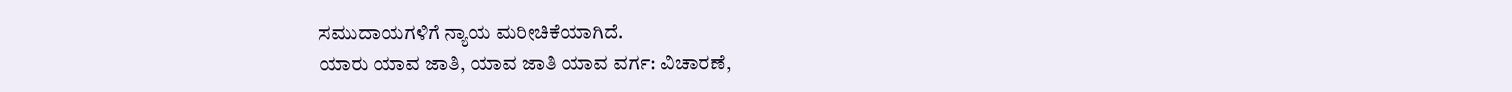ಸಮುದಾಯಗಳಿಗೆ ನ್ಯಾಯ ಮರೀಚಿಕೆಯಾಗಿದೆ.
ಯಾರು ಯಾವ ಜಾತಿ, ಯಾವ ಜಾತಿ ಯಾವ ವರ್ಗ: ವಿಚಾರಣೆ,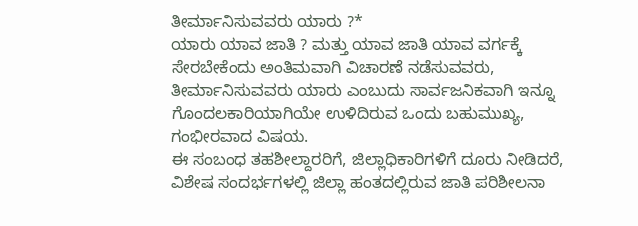ತೀರ್ಮಾನಿಸುವವರು ಯಾರು ?*
ಯಾರು ಯಾವ ಜಾತಿ ? ಮತ್ತು ಯಾವ ಜಾತಿ ಯಾವ ವರ್ಗಕ್ಕೆ ಸೇರಬೇಕೆಂದು ಅಂತಿಮವಾಗಿ ವಿಚಾರಣೆ ನಡೆಸುವವರು, ತೀರ್ಮಾನಿಸುವವರು ಯಾರು ಎಂಬುದು ಸಾರ್ವಜನಿಕವಾಗಿ ಇನ್ನೂ ಗೊಂದಲಕಾರಿಯಾಗಿಯೇ ಉಳಿದಿರುವ ಒಂದು ಬಹುಮುಖ್ಯ, ಗಂಭೀರವಾದ ವಿಷಯ.
ಈ ಸಂಬಂಧ ತಹಶೀಲ್ದಾರರಿಗೆ, ಜಿಲ್ಲಾಧಿಕಾರಿಗಳಿಗೆ ದೂರು ನೀಡಿದರೆ, ವಿಶೇಷ ಸಂದರ್ಭಗಳಲ್ಲಿ ಜಿಲ್ಲಾ ಹಂತದಲ್ಲಿರುವ ಜಾತಿ ಪರಿಶೀಲನಾ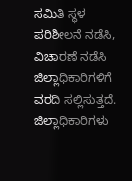ಸಮಿತಿ ಸ್ಥಳ ಪರಿಶೀಲನೆ ನಡೆಸಿ, ವಿಚಾರಣೆ ನಡೆಸಿ ಜಿಲ್ಲಾಧಿಕಾರಿಗಳಿಗೆ ವರದಿ ಸಲ್ಲಿಸುತ್ತದೆ. ಜಿಲ್ಲಾಧಿಕಾರಿಗಳು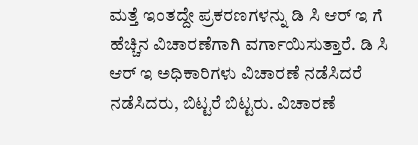ಮತ್ತೆ ಇಂತದ್ದೇ ಪ್ರಕರಣಗಳನ್ನು ಡಿ ಸಿ ಆರ್ ಇ ಗೆ ಹೆಚ್ಚಿನ ವಿಚಾರಣೆಗಾಗಿ ವರ್ಗಾಯಿಸುತ್ತಾರೆ. ಡಿ ಸಿ ಆರ್ ಇ ಅಧಿಕಾರಿಗಳು ವಿಚಾರಣೆ ನಡೆಸಿದರೆ ನಡೆಸಿದರು, ಬಿಟ್ಟರೆ ಬಿಟ್ಟರು. ವಿಚಾರಣೆ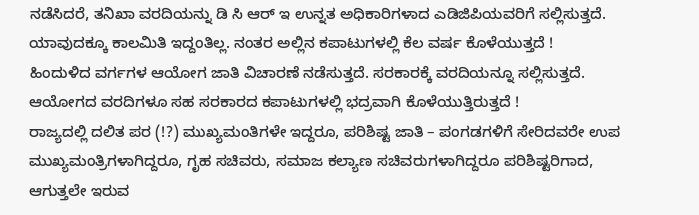ನಡೆಸಿದರೆ, ತನಿಖಾ ವರದಿಯನ್ನು ಡಿ ಸಿ ಆರ್ ಇ ಉನ್ನತ ಅಧಿಕಾರಿಗಳಾದ ಎಡಿಜಿಪಿಯವರಿಗೆ ಸಲ್ಲಿಸುತ್ತದೆ. ಯಾವುದಕ್ಕೂ ಕಾಲಮಿತಿ ಇದ್ದಂತಿಲ್ಲ. ನಂತರ ಅಲ್ಲಿನ ಕಪಾಟುಗಳಲ್ಲಿ ಕೆಲ ವರ್ಷ ಕೊಳೆಯುತ್ತದೆ !
ಹಿಂದುಳಿದ ವರ್ಗಗಳ ಆಯೋಗ ಜಾತಿ ವಿಚಾರಣೆ ನಡೆಸುತ್ತದೆ. ಸರಕಾರಕ್ಕೆ ವರದಿಯನ್ನೂ ಸಲ್ಲಿಸುತ್ತದೆ. ಆಯೋಗದ ವರದಿಗಳೂ ಸಹ ಸರಕಾರದ ಕಪಾಟುಗಳಲ್ಲಿ ಭದ್ರವಾಗಿ ಕೊಳೆಯುತ್ತಿರುತ್ತದೆ !
ರಾಜ್ಯದಲ್ಲಿ ದಲಿತ ಪರ (!?) ಮುಖ್ಯಮಂತಿಗಳೇ ಇದ್ದರೂ, ಪರಿಶಿಷ್ಟ ಜಾತಿ – ಪಂಗಡಗಳಿಗೆ ಸೇರಿದವರೇ ಉಪ ಮುಖ್ಯಮಂತ್ರಿಗಳಾಗಿದ್ದರೂ, ಗೃಹ ಸಚಿವರು, ಸಮಾಜ ಕಲ್ಯಾಣ ಸಚಿವರುಗಳಾಗಿದ್ದರೂ ಪರಿಶಿಷ್ಟರಿಗಾದ, ಆಗುತ್ತಲೇ ಇರುವ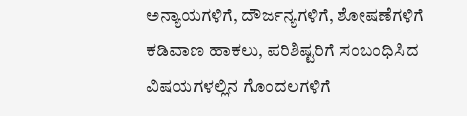ಅನ್ಯಾಯಗಳಿಗೆ, ದೌರ್ಜನ್ಯಗಳಿಗೆ, ಶೋಷಣೆಗಳಿಗೆ ಕಡಿವಾಣ ಹಾಕಲು, ಪರಿಶಿಷ್ಟರಿಗೆ ಸಂಬಂಧಿಸಿದ ವಿಷಯಗಳಲ್ಲಿನ ಗೊಂದಲಗಳಿಗೆ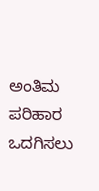ಅಂತಿಮ ಪರಿಹಾರ ಒದಗಿಸಲು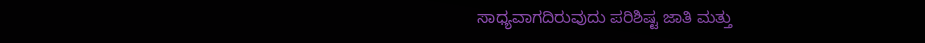ಸಾಧ್ಯವಾಗದಿರುವುದು ಪರಿಶಿಷ್ಟ ಜಾತಿ ಮತ್ತು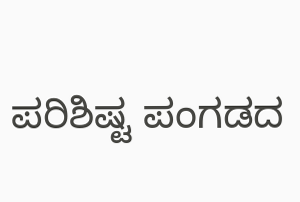ಪರಿಶಿಷ್ಟ ಪಂಗಡದ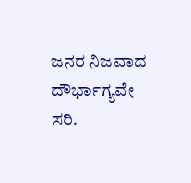ಜನರ ನಿಜವಾದ ದೌರ್ಭಾಗ್ಯವೇ ಸರಿ.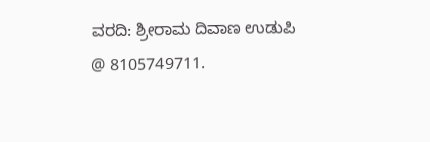ವರದಿ: ಶ್ರೀರಾಮ ದಿವಾಣ ಉಡುಪಿ
@ 8105749711.